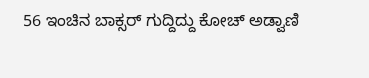56 ಇಂಚಿನ ಬಾಕ್ಸರ್ ಗುದ್ದಿದ್ದು ಕೋಚ್ ಅಡ್ವಾಣಿ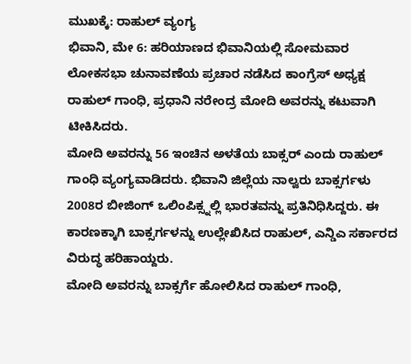ಮುಖಕ್ಕೆ: ರಾಹುಲ್ ವ್ಯಂಗ್ಯ
ಭಿವಾನಿ, ಮೇ 6: ಹರಿಯಾಣದ ಭಿವಾನಿಯಲ್ಲಿ ಸೋಮವಾರ ಲೋಕಸಭಾ ಚುನಾವಣೆಯ ಪ್ರಚಾರ ನಡೆಸಿದ ಕಾಂಗ್ರೆಸ್ ಅಧ್ಯಕ್ಷ ರಾಹುಲ್ ಗಾಂಧಿ, ಪ್ರಧಾನಿ ನರೇಂದ್ರ ಮೋದಿ ಅವರನ್ನು ಕಟುವಾಗಿ ಟೀಕಿಸಿದರು.
ಮೋದಿ ಅವರನ್ನು 56 ಇಂಚಿನ ಅಳತೆಯ ಬಾಕ್ಸರ್ ಎಂದು ರಾಹುಲ್ ಗಾಂಧಿ ವ್ಯಂಗ್ಯವಾಡಿದರು. ಭಿವಾನಿ ಜಿಲ್ಲೆಯ ನಾಲ್ವರು ಬಾಕ್ಸರ್ಗಳು 2008ರ ಬೀಜಿಂಗ್ ಒಲಿಂಪಿಕ್ಸ್ನಲ್ಲಿ ಭಾರತವನ್ನು ಪ್ರತಿನಿಧಿಸಿದ್ದರು. ಈ ಕಾರಣಕ್ಕಾಗಿ ಬಾಕ್ಸರ್ಗಳನ್ನು ಉಲ್ಲೇಖಿಸಿದ ರಾಹುಲ್, ಎನ್ಡಿಎ ಸರ್ಕಾರದ ವಿರುದ್ಧ ಹರಿಹಾಯ್ದರು.
ಮೋದಿ ಅವರನ್ನು ಬಾಕ್ಸರ್ಗೆ ಹೋಲಿಸಿದ ರಾಹುಲ್ ಗಾಂಧಿ,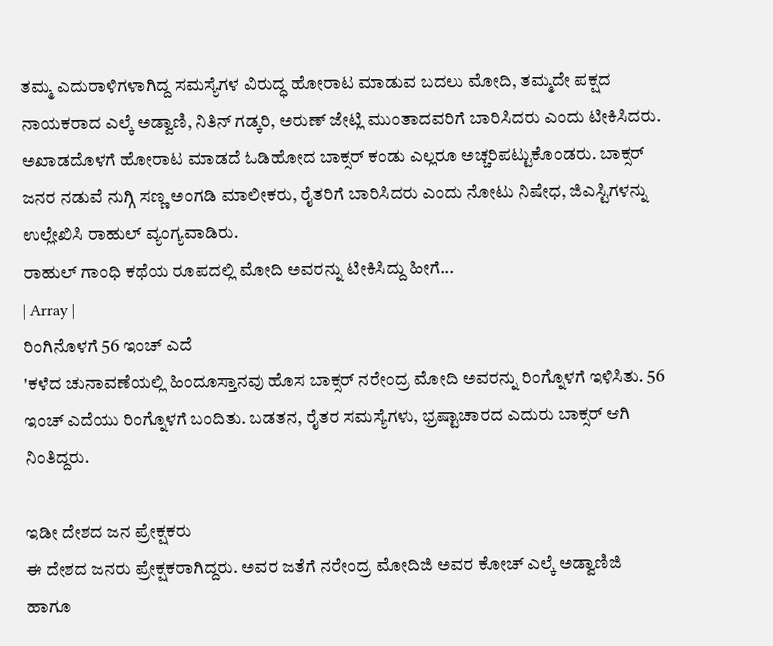ತಮ್ಮ ಎದುರಾಳಿಗಳಾಗಿದ್ದ ಸಮಸ್ಯೆಗಳ ವಿರುದ್ಧ ಹೋರಾಟ ಮಾಡುವ ಬದಲು ಮೋದಿ, ತಮ್ಮದೇ ಪಕ್ಷದ ನಾಯಕರಾದ ಎಲ್ಕೆ ಅಡ್ವಾಣಿ, ನಿತಿನ್ ಗಡ್ಕರಿ, ಅರುಣ್ ಜೇಟ್ಲಿ ಮುಂತಾದವರಿಗೆ ಬಾರಿಸಿದರು ಎಂದು ಟೀಕಿಸಿದರು.
ಅಖಾಡದೊಳಗೆ ಹೋರಾಟ ಮಾಡದೆ ಓಡಿಹೋದ ಬಾಕ್ಸರ್ ಕಂಡು ಎಲ್ಲರೂ ಅಚ್ಚರಿಪಟ್ಟುಕೊಂಡರು. ಬಾಕ್ಸರ್ ಜನರ ನಡುವೆ ನುಗ್ಗಿ ಸಣ್ಣ ಅಂಗಡಿ ಮಾಲೀಕರು, ರೈತರಿಗೆ ಬಾರಿಸಿದರು ಎಂದು ನೋಟು ನಿಷೇಧ, ಜಿಎಸ್ಟಿಗಳನ್ನು ಉಲ್ಲೇಖಿಸಿ ರಾಹುಲ್ ವ್ಯಂಗ್ಯವಾಡಿರು.
ರಾಹುಲ್ ಗಾಂಧಿ ಕಥೆಯ ರೂಪದಲ್ಲಿ ಮೋದಿ ಅವರನ್ನು ಟೀಕಿಸಿದ್ದು ಹೀಗೆ...
| Array |
ರಿಂಗಿನೊಳಗೆ 56 ಇಂಚ್ ಎದೆ
'ಕಳೆದ ಚುನಾವಣೆಯಲ್ಲಿ ಹಿಂದೂಸ್ತಾನವು ಹೊಸ ಬಾಕ್ಸರ್ ನರೇಂದ್ರ ಮೋದಿ ಅವರನ್ನು ರಿಂಗ್ನೊಳಗೆ ಇಳಿಸಿತು. 56 ಇಂಚ್ ಎದೆಯು ರಿಂಗ್ನೊಳಗೆ ಬಂದಿತು. ಬಡತನ, ರೈತರ ಸಮಸ್ಯೆಗಳು, ಭ್ರಷ್ಟಾಚಾರದ ಎದುರು ಬಾಕ್ಸರ್ ಆಗಿ ನಿಂತಿದ್ದರು.

ಇಡೀ ದೇಶದ ಜನ ಪ್ರೇಕ್ಷಕರು
ಈ ದೇಶದ ಜನರು ಪ್ರೇಕ್ಷಕರಾಗಿದ್ದರು. ಅವರ ಜತೆಗೆ ನರೇಂದ್ರ ಮೋದಿಜಿ ಅವರ ಕೋಚ್ ಎಲ್ಕೆ ಅಡ್ವಾಣಿಜಿ ಹಾಗೂ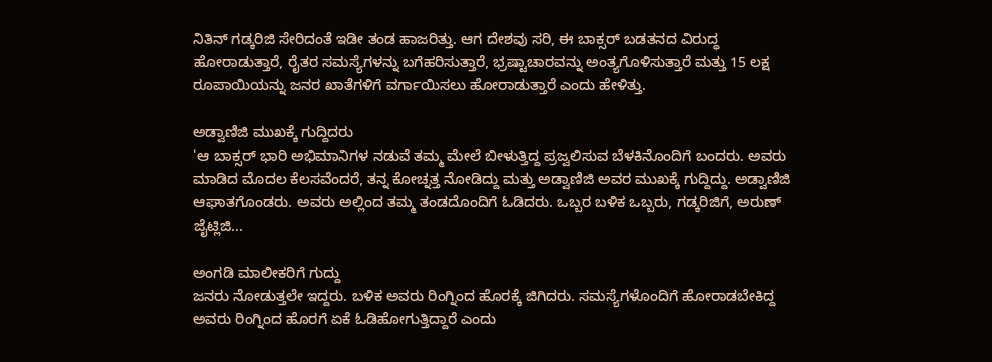ನಿತಿನ್ ಗಡ್ಕರಿಜಿ ಸೇರಿದಂತೆ ಇಡೀ ತಂಡ ಹಾಜರಿತ್ತು. ಆಗ ದೇಶವು ಸರಿ, ಈ ಬಾಕ್ಸರ್ ಬಡತನದ ವಿರುದ್ಧ ಹೋರಾಡುತ್ತಾರೆ, ರೈತರ ಸಮಸ್ಯೆಗಳನ್ನು ಬಗೆಹರಿಸುತ್ತಾರೆ, ಭ್ರಷ್ಟಾಚಾರವನ್ನು ಅಂತ್ಯಗೊಳಿಸುತ್ತಾರೆ ಮತ್ತು 15 ಲಕ್ಷ ರೂಪಾಯಿಯನ್ನು ಜನರ ಖಾತೆಗಳಿಗೆ ವರ್ಗಾಯಿಸಲು ಹೋರಾಡುತ್ತಾರೆ ಎಂದು ಹೇಳಿತ್ತು.

ಅಡ್ವಾಣಿಜಿ ಮುಖಕ್ಕೆ ಗುದ್ದಿದರು
'ಆ ಬಾಕ್ಸರ್ ಭಾರಿ ಅಭಿಮಾನಿಗಳ ನಡುವೆ ತಮ್ಮ ಮೇಲೆ ಬೀಳುತ್ತಿದ್ದ ಪ್ರಜ್ವಲಿಸುವ ಬೆಳಕಿನೊಂದಿಗೆ ಬಂದರು. ಅವರು ಮಾಡಿದ ಮೊದಲ ಕೆಲಸವೆಂದರೆ, ತನ್ನ ಕೋಚ್ನತ್ತ ನೋಡಿದ್ದು ಮತ್ತು ಅಡ್ವಾಣಿಜಿ ಅವರ ಮುಖಕ್ಕೆ ಗುದ್ದಿದ್ದು. ಅಡ್ವಾಣಿಜಿ ಆಘಾತಗೊಂಡರು. ಅವರು ಅಲ್ಲಿಂದ ತಮ್ಮ ತಂಡದೊಂದಿಗೆ ಓಡಿದರು. ಒಬ್ಬರ ಬಳಿಕ ಒಬ್ಬರು, ಗಡ್ಕರಿಜಿಗೆ, ಅರುಣ್ ಜೈಟ್ಲಿಜಿ...

ಅಂಗಡಿ ಮಾಲೀಕರಿಗೆ ಗುದ್ದು
ಜನರು ನೋಡುತ್ತಲೇ ಇದ್ದರು. ಬಳಿಕ ಅವರು ರಿಂಗ್ನಿಂದ ಹೊರಕ್ಕೆ ಜಿಗಿದರು. ಸಮಸ್ಯೆಗಳೊಂದಿಗೆ ಹೋರಾಡಬೇಕಿದ್ದ ಅವರು ರಿಂಗ್ನಿಂದ ಹೊರಗೆ ಏಕೆ ಓಡಿಹೋಗುತ್ತಿದ್ದಾರೆ ಎಂದು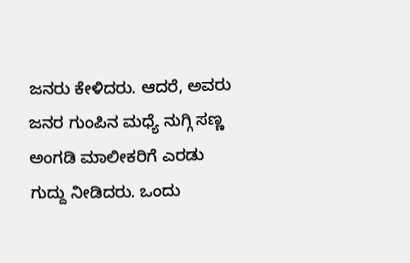ಜನರು ಕೇಳಿದರು. ಆದರೆ, ಅವರು ಜನರ ಗುಂಪಿನ ಮಧ್ಯೆ ನುಗ್ಗಿ ಸಣ್ಣ ಅಂಗಡಿ ಮಾಲೀಕರಿಗೆ ಎರಡು ಗುದ್ದು ನೀಡಿದರು. ಒಂದು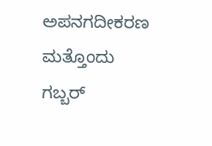ಅಪನಗದೀಕರಣ ಮತ್ತೊಂದು ಗಬ್ಬರ್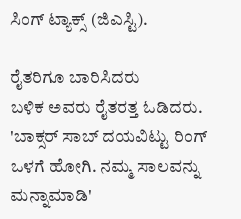ಸಿಂಗ್ ಟ್ಯಾಕ್ಸ್ (ಜಿಎಸ್ಟಿ).

ರೈತರಿಗೂ ಬಾರಿಸಿದರು
ಬಳಿಕ ಅವರು ರೈತರತ್ತ ಓಡಿದರು. 'ಬಾಕ್ಸರ್ ಸಾಬ್ ದಯವಿಟ್ಟು ರಿಂಗ್ ಒಳಗೆ ಹೋಗಿ. ನಮ್ಮ ಸಾಲವನ್ನು ಮನ್ನಾಮಾಡಿ'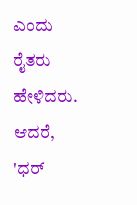ಎಂದು ರೈತರು ಹೇಳಿದರು. ಆದರೆ, 'ಧರ್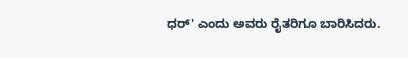ಧರ್' ಎಂದು ಅವರು ರೈತರಿಗೂ ಬಾರಿಸಿದರು.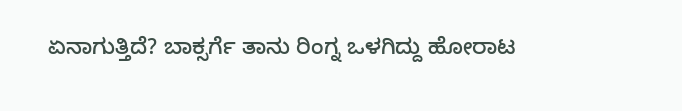ಏನಾಗುತ್ತಿದೆ? ಬಾಕ್ಸರ್ಗೆ ತಾನು ರಿಂಗ್ನ ಒಳಗಿದ್ದು ಹೋರಾಟ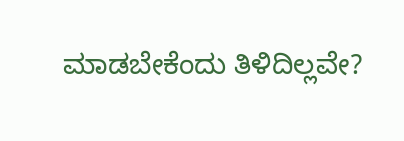ಮಾಡಬೇಕೆಂದು ತಿಳಿದಿಲ್ಲವೇ?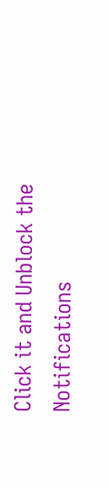Click it and Unblock the Notifications